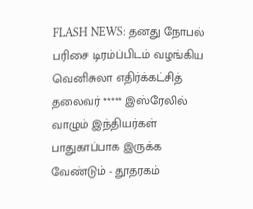FLASH NEWS: தனது நோபல் பரிசை டிரம்ப்பிடம் வழங்கிய வெனிசுலா எதிர்க்கட்சித் தலைவர் ***** இஸ்ரேலில் வாழும் இந்தியர்கள் பாதுகாப்பாக இருக்க வேண்டும் - தூதரகம்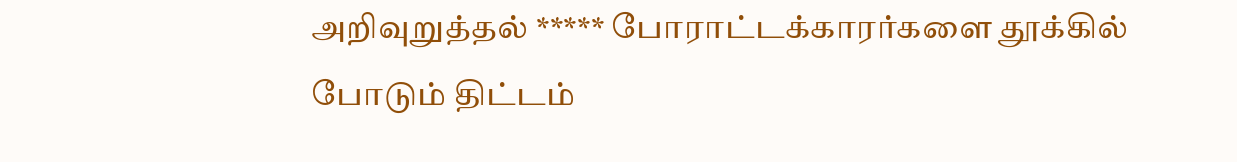அறிவுறுத்தல் ***** போராட்டக்காரர்களை தூக்கில் போடும் திட்டம்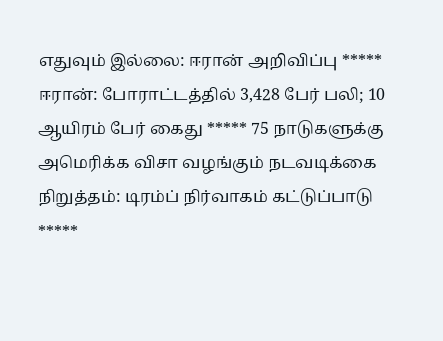எதுவும் இல்லை: ஈரான் அறிவிப்பு ***** ஈரான்: போராட்டத்தில் 3,428 பேர் பலி; 10 ஆயிரம் பேர் கைது ***** 75 நாடுகளுக்கு அமெரிக்க விசா வழங்கும் நடவடிக்கை நிறுத்தம்: டிரம்ப் நிர்வாகம் கட்டுப்பாடு *****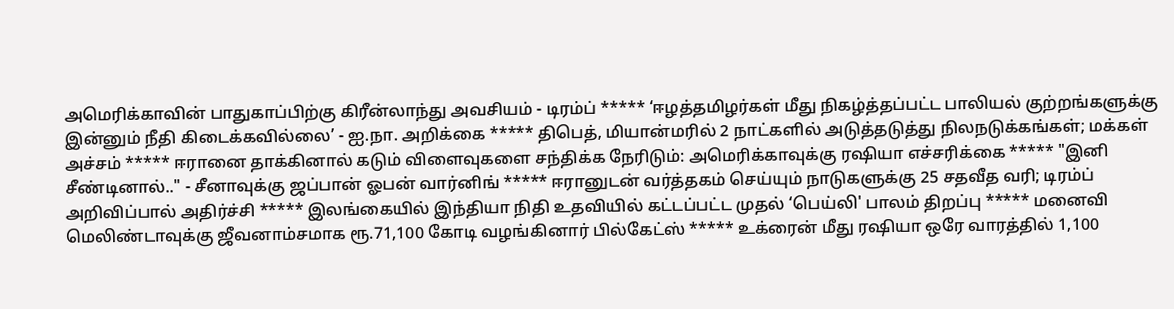அமெரிக்காவின் பாதுகாப்பிற்கு கிரீன்லாந்து அவசியம் - டிரம்ப் ***** ‘ஈழத்தமிழர்கள் மீது நிகழ்த்தப்பட்ட பாலியல் குற்றங்களுக்கு இன்னும் நீதி கிடைக்கவில்லை’ - ஐ.நா. அறிக்கை ***** திபெத், மியான்மரில் 2 நாட்களில் அடுத்தடுத்து நிலநடுக்கங்கள்; மக்கள் அச்சம் ***** ஈரானை தாக்கினால் கடும் விளைவுகளை சந்திக்க நேரிடும்: அமெரிக்காவுக்கு ரஷியா எச்சரிக்கை ***** "இனி சீண்டினால்.." - சீனாவுக்கு ஜப்பான் ஓபன் வார்னிங் ***** ஈரானுடன் வர்த்தகம் செய்யும் நாடுகளுக்கு 25 சதவீத வரி; டிரம்ப் அறிவிப்பால் அதிர்ச்சி ***** இலங்கையில் இந்தியா நிதி உதவியில் கட்டப்பட்ட முதல் ‘பெய்லி' பாலம் திறப்பு ***** மனைவி மெலிண்டாவுக்கு ஜீவனாம்சமாக ரூ.71,100 கோடி வழங்கினார் பில்கேட்ஸ் ***** உக்ரைன் மீது ரஷியா ஒரே வாரத்தில் 1,100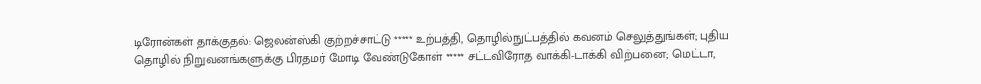டிரோன்கள் தாக்குதல்: ஜெலன்ஸ்கி குற்றச்சாட்டு ***** உற்பத்தி, தொழில்நுட்பத்தில் கவனம் செலுத்துங்கள்; புதிய தொழில் நிறுவனங்களுக்கு பிரதமர் மோடி வேண்டுகோள் ***** சட்டவிரோத வாக்கி-டாக்கி விற்பனை; மெட்டா,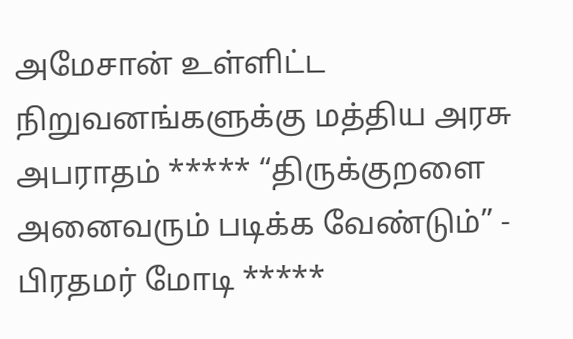அமேசான் உள்ளிட்ட நிறுவனங்களுக்கு மத்திய அரசு அபராதம் ***** “திருக்குறளை அனைவரும் படிக்க வேண்டும்” - பிரதமர் மோடி *****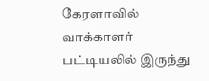கேரளாவில் வாக்காளர் பட்டியலில் இருந்து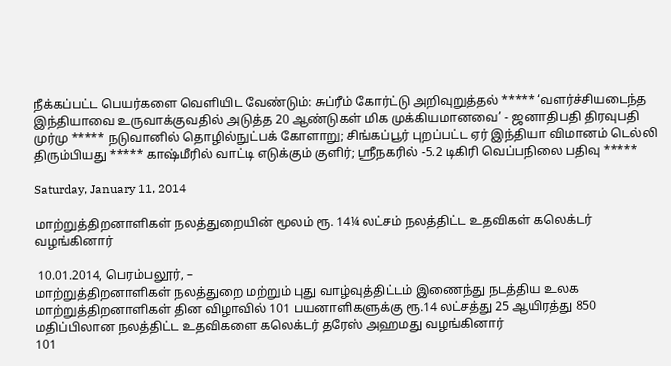நீக்கப்பட்ட பெயர்களை வெளியிட வேண்டும்: சுப்ரீம் கோர்ட்டு அறிவுறுத்தல் ***** ‘வளர்ச்சியடைந்த இந்தியாவை உருவாக்குவதில் அடுத்த 20 ஆண்டுகள் மிக முக்கியமானவை’ - ஜனாதிபதி திரவுபதி முர்மு ***** நடுவானில் தொழில்நுட்பக் கோளாறு; சிங்கப்பூர் புறப்பட்ட ஏர் இந்தியா விமானம் டெல்லி திரும்பியது ***** காஷ்மீரில் வாட்டி எடுக்கும் குளிர்; ஸ்ரீநகரில் -5.2 டிகிரி வெப்பநிலை பதிவு *****

Saturday, January 11, 2014

மாற்றுத்திறனாளிகள் நலத்துறையின் மூலம் ரூ. 14¼ லட்சம் நலத்திட்ட உதவிகள் கலெக்டர் வழங்கினார்

 10.01.2014, பெரம்பலூர், –
மாற்றுத்திறனாளிகள் நலத்துறை மற்றும் புது வாழ்வுத்திட்டம் இணைந்து நடத்திய உலக மாற்றுத்திறனாளிகள் தின விழாவில் 101 பயனாளிகளுக்கு ரூ.14 லட்சத்து 25 ஆயிரத்து 850 மதிப்பிலான நலத்திட்ட உதவிகளை கலெக்டர் தரேஸ் அஹமது வழங்கினார்
101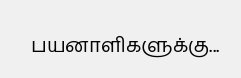பயனாளிகளுக்கு...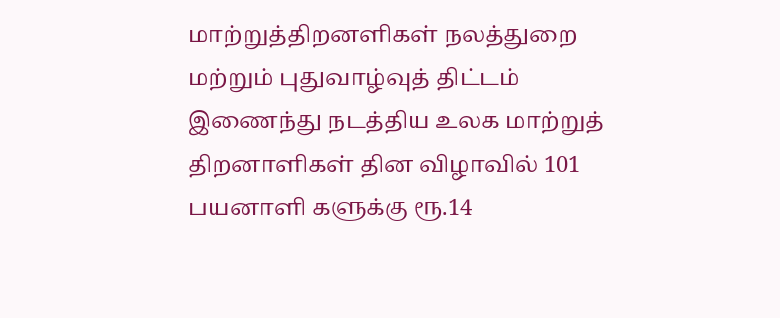மாற்றுத்திறனளிகள் நலத்துறை மற்றும் புதுவாழ்வுத் திட்டம் இணைந்து நடத்திய உலக மாற்றுத் திறனாளிகள் தின விழாவில் 101 பயனாளி களுக்கு ரூ.14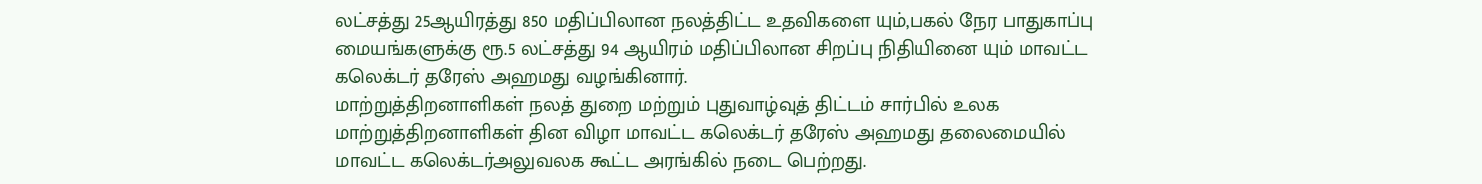லட்சத்து 25ஆயிரத்து 850 மதிப்பிலான நலத்திட்ட உதவிகளை யும்,பகல் நேர பாதுகாப்பு மையங்களுக்கு ரூ.5 லட்சத்து 94 ஆயிரம் மதிப்பிலான சிறப்பு நிதியினை யும் மாவட்ட கலெக்டர் தரேஸ் அஹமது வழங்கினார்.
மாற்றுத்திறனாளிகள் நலத் துறை மற்றும் புதுவாழ்வுத் திட்டம் சார்பில் உலக மாற்றுத்திறனாளிகள் தின விழா மாவட்ட கலெக்டர் தரேஸ் அஹமது தலைமையில் மாவட்ட கலெக்டர்அலுவலக கூட்ட அரங்கில் நடை பெற்றது.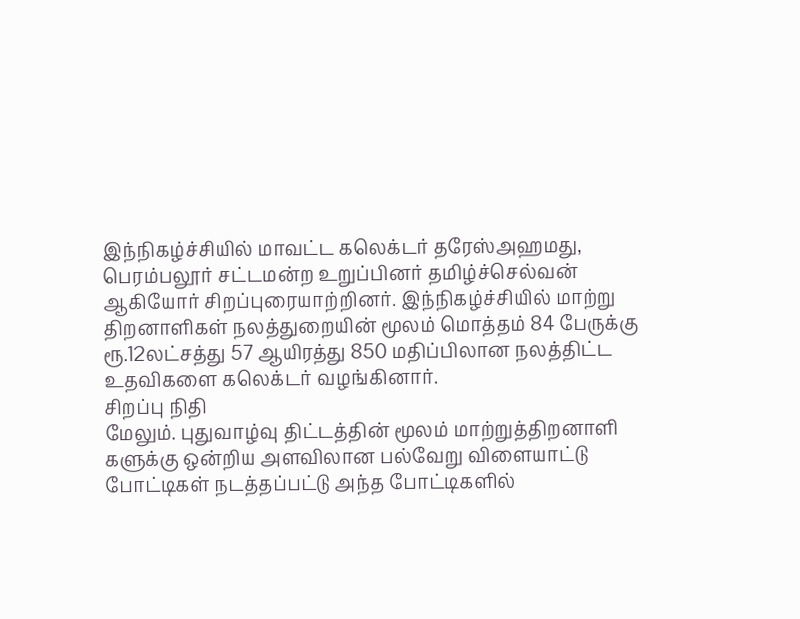இந்நிகழ்ச்சியில் மாவட்ட கலெக்டர் தரேஸ்அஹமது, பெரம்பலூர் சட்டமன்ற உறுப்பினர் தமிழ்ச்செல்வன் ஆகியோர் சிறப்புரையாற்றினர். இந்நிகழ்ச்சியில் மாற்று திறனாளிகள் நலத்துறையின் மூலம் மொத்தம் 84 பேருக்கு ரூ.12லட்சத்து 57 ஆயிரத்து 850 மதிப்பிலான நலத்திட்ட உதவிகளை கலெக்டர் வழங்கினார்.
சிறப்பு நிதி
மேலும். புதுவாழ்வு திட்டத்தின் மூலம் மாற்றுத்திறனாளி களுக்கு ஒன்றிய அளவிலான பல்வேறு விளையாட்டு போட்டிகள் நடத்தப்பட்டு அந்த போட்டிகளில்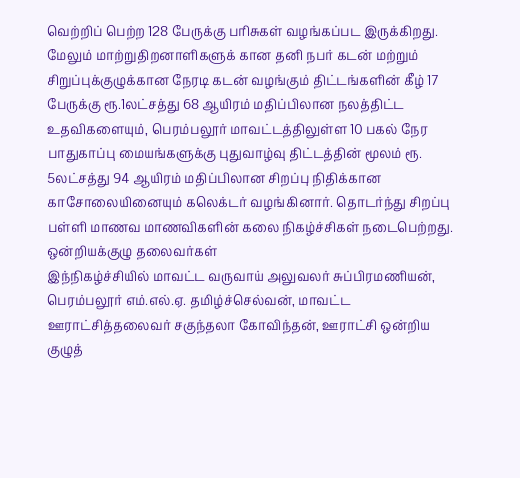வெற்றிப் பெற்ற 128 பேருக்கு பரிசுகள் வழங்கப்பட இருக்கிறது. மேலும் மாற்றுதிறனாளிகளுக் கான தனி நபர் கடன் மற்றும் சிறுப்புக்குழுக்கான நேரடி கடன் வழங்கும் திட்டங்களின் கீழ் 17 பேருக்கு ரூ.1லட்சத்து 68 ஆயிரம் மதிப்பிலான நலத்திட்ட உதவிகளையும், பெரம்பலூர் மாவட்டத்திலுள்ள 10 பகல் நேர பாதுகாப்பு மையங்களுக்கு புதுவாழ்வு திட்டத்தின் மூலம் ரூ. 5லட்சத்து 94 ஆயிரம் மதிப்பிலான சிறப்பு நிதிக்கான காசோலையினையும் கலெக்டர் வழங்கினார். தொடர்ந்து சிறப்பு பள்ளி மாணவ மாணவிகளின் கலை நிகழ்ச்சிகள் நடைபெற்றது.
ஒன்றியக்குழு தலைவர்கள்
இந்நிகழ்ச்சியில் மாவட்ட வருவாய் அலுவலர் சுப்பிரமணியன், பெரம்பலூர் எம்.எல்.ஏ. தமிழ்ச்செல்வன், மாவட்ட ஊராட்சித்தலைவர் சகுந்தலா கோவிந்தன், ஊராட்சி ஒன்றிய குழுத்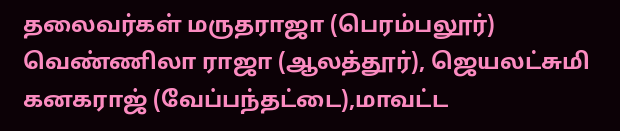தலைவர்கள் மருதராஜா (பெரம்பலூர்) வெண்ணிலா ராஜா (ஆலத்தூர்), ஜெயலட்சுமி கனகராஜ் (வேப்பந்தட்டை),மாவட்ட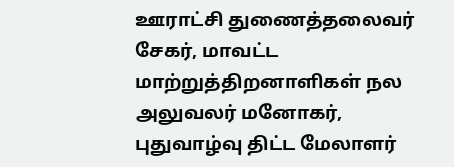ஊராட்சி துணைத்தலைவர் சேகர், மாவட்ட மாற்றுத்திறனாளிகள் நல அலுவலர் மனோகர், புதுவாழ்வு திட்ட மேலாளர்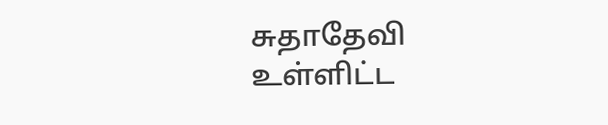சுதாதேவி உள்ளிட்ட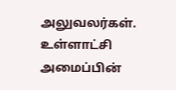அலுவலர்கள். உள்ளாட்சி அமைப்பின்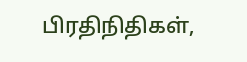பிரதிநிதிகள்,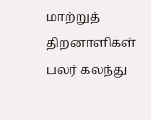மாற்றுத் திறனாளிகள் பலர் கலந்து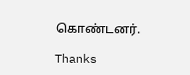கொண்டனர்.

Thanks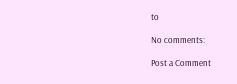to

No comments:

Post a Comment